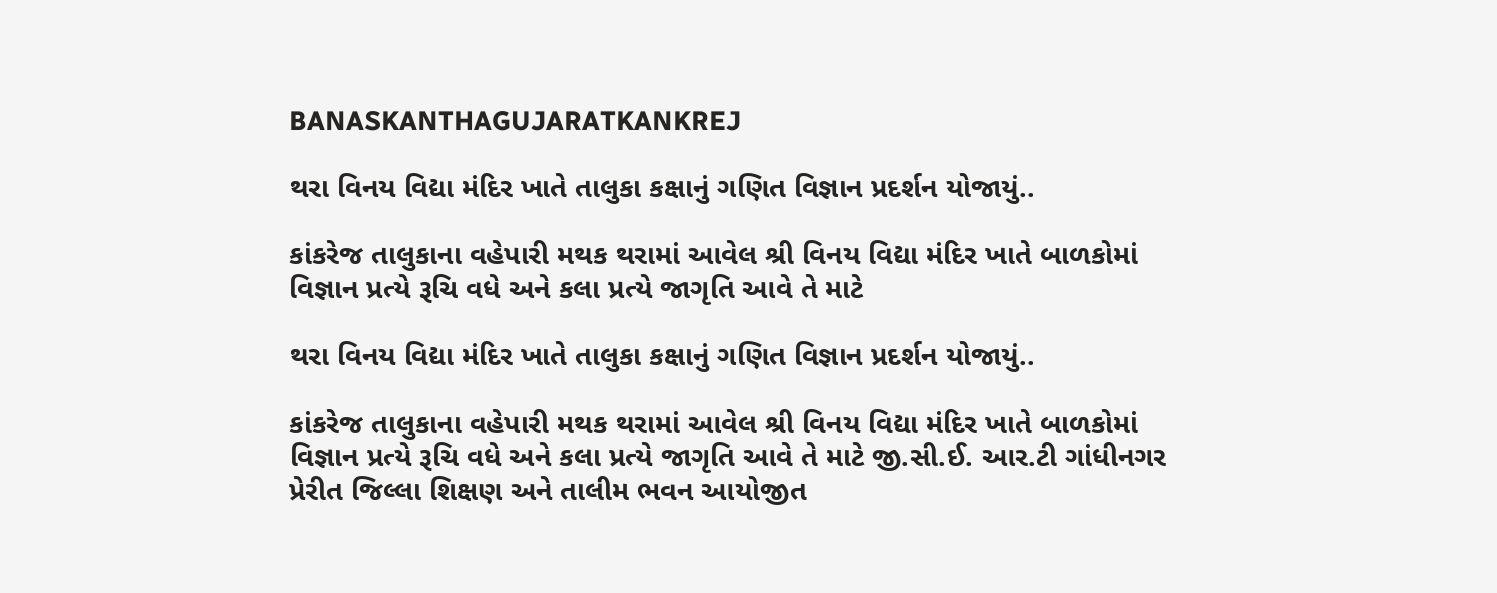BANASKANTHAGUJARATKANKREJ

થરા વિનય વિદ્યા મંદિર ખાતે તાલુકા કક્ષાનું ગણિત વિજ્ઞાન પ્રદર્શન યોજાયું..

કાંકરેજ તાલુકાના વહેપારી મથક થરામાં આવેલ શ્રી વિનય વિદ્યા મંદિર ખાતે બાળકોમાં વિજ્ઞાન પ્રત્યે રૂચિ વધે અને કલા પ્રત્યે જાગૃતિ આવે તે માટે

થરા વિનય વિદ્યા મંદિર ખાતે તાલુકા કક્ષાનું ગણિત વિજ્ઞાન પ્રદર્શન યોજાયું..

કાંકરેજ તાલુકાના વહેપારી મથક થરામાં આવેલ શ્રી વિનય વિદ્યા મંદિર ખાતે બાળકોમાં વિજ્ઞાન પ્રત્યે રૂચિ વધે અને કલા પ્રત્યે જાગૃતિ આવે તે માટે જી.સી.ઈ. આર.ટી ગાંધીનગર પ્રેરીત જિલ્લા શિક્ષણ અને તાલીમ ભવન આયોજીત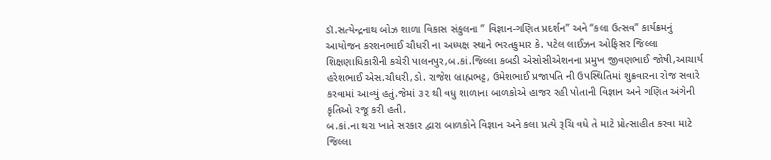ડૉ.સત્યેન્દ્રનાથ બોઝ શાળા વિકાસ સંકુલના ” વિજ્ઞાન-ગણિત પ્રદર્શન” અને “કલા ઉત્સવ” કાર્યક્રમનું આયોજન કરશનભાઈ ચૌધરી ના અધ્યક્ષ સ્થાને ભરતકુમાર કે. પટેલ લાઈઝન ઓફિસર જિલ્લા શિક્ષણાધિકારીની કચેરી પાલનપુર,બ.કાં.જિલ્લા કબડી એસોસીએશનના પ્રમુખ જીવણભાઈ જોષી,આચાર્ય હરેશભાઈ એસ.ચૌધરી,ડો. રાજેશ બ્રાહ્મભટ્ટ, ઉમેશભાઈ પ્રજાપતિ ની ઉપસ્થિતિમાં શુક્રવારના રોજ સવારે કરવામાં આવ્યું હતું.જેમાં ૩૨ થી વધુ શાળાના બાળકોએ હાજર રહી પોતાની વિજ્ઞાન અને ગણિત અંગેની કૃતિઓ રજૂ કરી હતી.
બ.કાં.ના થરા ખાતે સરકાર દ્વારા બાળકોને વિજ્ઞાન અને કલા પ્રત્યે રૂચિ વધે તે માટે પ્રોત્સાહીત કરવા માટે જિલ્લા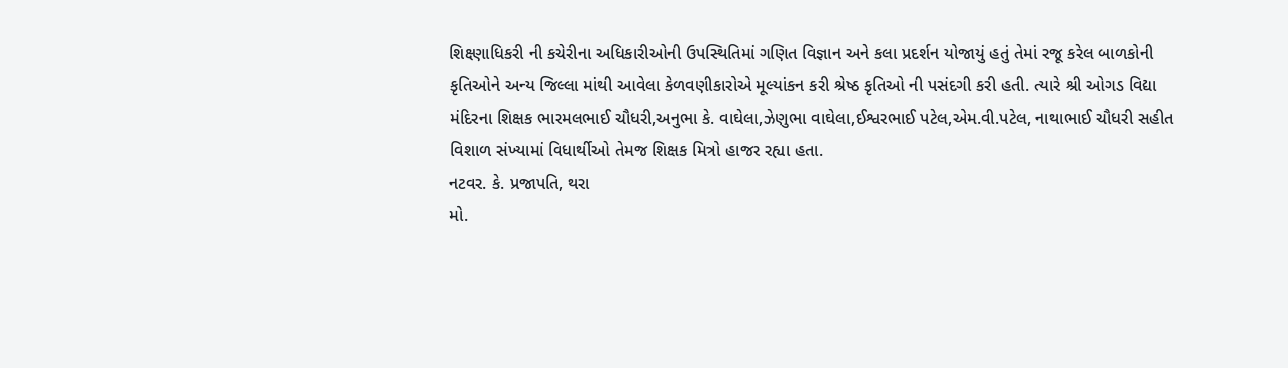શિક્ષ્ણાધિકરી ની કચેરીના અધિકારીઓની ઉપસ્થિતિમાં ગણિત વિજ્ઞાન અને કલા પ્રદર્શન યોજાયું હતું તેમાં રજૂ કરેલ બાળકોની કૃતિઓને અન્ય જિલ્લા માંથી આવેલા કેળવણીકારોએ મૂલ્યાંકન કરી શ્રેષ્ઠ કૃતિઓ ની પસંદગી કરી હતી. ત્યારે શ્રી ઓગડ વિદ્યા મંદિરના શિક્ષક ભારમલભાઈ ચૌધરી,અનુભા કે. વાઘેલા,ઝેણુભા વાઘેલા,ઈશ્વરભાઈ પટેલ,એમ.વી.પટેલ, નાથાભાઈ ચૌધરી સહીત વિશાળ સંખ્યામાં વિધાર્થીઓ તેમજ શિક્ષક મિત્રો હાજર રહ્યા હતા.
નટવર. કે. પ્રજાપતિ, થરા
મો.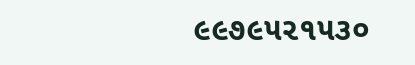૯૯૭૯૫૨૧૫૩૦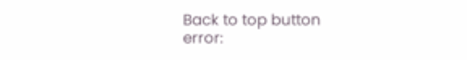Back to top button
error: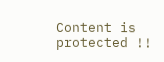Content is protected !!